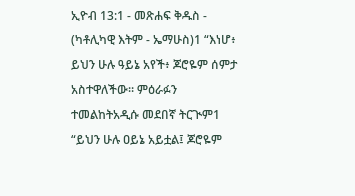ኢዮብ 13:1 - መጽሐፍ ቅዱስ - (ካቶሊካዊ እትም - ኤማሁስ)1 “እነሆ፥ ይህን ሁሉ ዓይኔ አየች፥ ጆሮዬም ሰምታ አስተዋለችው። ምዕራፉን ተመልከትአዲሱ መደበኛ ትርጒም1 “ይህን ሁሉ ዐይኔ አይቷል፤ ጆሮዬም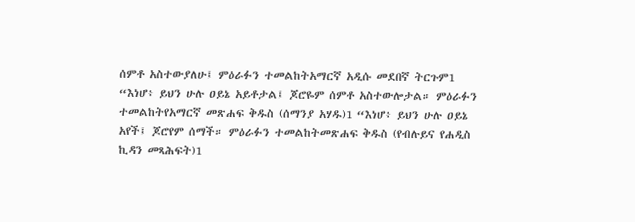ሰምቶ አስተውያለሁ፤ ምዕራፉን ተመልከትአማርኛ አዲሱ መደበኛ ትርጉም1 “እነሆ፥ ይህን ሁሉ ዐይኔ አይቶታል፤ ጆሮዬም ሰምቶ አስተውሎታል። ምዕራፉን ተመልከትየአማርኛ መጽሐፍ ቅዱስ (ሰማንያ አሃዱ)1 “እነሆ፥ ይህን ሁሉ ዐይኔ አየች፤ ጆሮየም ሰማች። ምዕራፉን ተመልከትመጽሐፍ ቅዱስ (የብሉይና የሐዲስ ኪዳን መጻሕፍት)1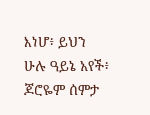እነሆ፥ ይህን ሁሉ ዓይኔ አየች፥ ጆሮዬም ሰምታ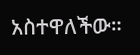አስተዋለችው።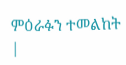ምዕራፉን ተመልከት |